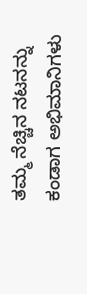ತಮ್ಮ ನೆಚ್ಚಿನ ನಟನನ್ನು ಕಂಡಾಗ ಅಭಿಮಾನಿಗಳು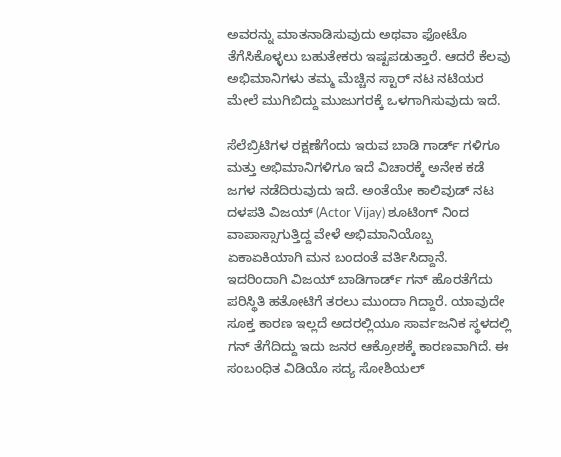ಅವರನ್ನು ಮಾತನಾಡಿಸುವುದು ಅಥವಾ ಫೋಟೊ ತೆಗೆಸಿಕೊಳ್ಳಲು ಬಹುತೇಕರು ಇಷ್ಟಪಡುತ್ತಾರೆ. ಆದರೆ ಕೆಲವು ಅಭಿಮಾನಿಗಳು ತಮ್ಮ ಮೆಚ್ಚಿನ ಸ್ಟಾರ್ ನಟ ನಟಿಯರ ಮೇಲೆ ಮುಗಿಬಿದ್ದು ಮುಜುಗರಕ್ಕೆ ಒಳಗಾಗಿಸುವುದು ಇದೆ.

ಸೆಲೆಬ್ರಿಟಿಗಳ ರಕ್ಷಣೆಗೆಂದು ಇರುವ ಬಾಡಿ ಗಾರ್ಡ್ ಗಳಿಗೂ ಮತ್ತು ಅಭಿಮಾನಿಗಳಿಗೂ ಇದೆ ವಿಚಾರಕ್ಕೆ ಅನೇಕ ಕಡೆ ಜಗಳ ನಡೆದಿರುವುದು ಇದೆ. ಅಂತೆಯೇ ಕಾಲಿವುಡ್ ನಟ ದಳಪತಿ ವಿಜಯ್ (Actor Vijay) ಶೂಟಿಂಗ್ ನಿಂದ ವಾಪಾಸ್ಸಾಗುತ್ತಿದ್ದ ವೇಳೆ ಅಭಿಮಾನಿಯೊಬ್ಬ ಏಕಾಏಕಿಯಾಗಿ ಮನ ಬಂದಂತೆ ವರ್ತಿಸಿದ್ದಾನೆ. ಇದರಿಂದಾಗಿ ವಿಜಯ್ ಬಾಡಿಗಾರ್ಡ್ ಗನ್ ಹೊರತೆಗೆದು ಪರಿಸ್ಥಿತಿ ಹತೋಟಿಗೆ ತರಲು ಮುಂದಾ ಗಿದ್ದಾರೆ. ಯಾವುದೇ ಸೂಕ್ತ ಕಾರಣ ಇಲ್ಲದೆ ಅದರಲ್ಲಿಯೂ ಸಾರ್ವಜನಿಕ ಸ್ಥಳದಲ್ಲಿ ಗನ್ ತೆಗೆದಿದ್ದು ಇದು ಜನರ ಆಕ್ರೋಶಕ್ಕೆ ಕಾರಣವಾಗಿದೆ. ಈ ಸಂಬಂಧಿತ ವಿಡಿಯೊ ಸದ್ಯ ಸೋಶಿಯಲ್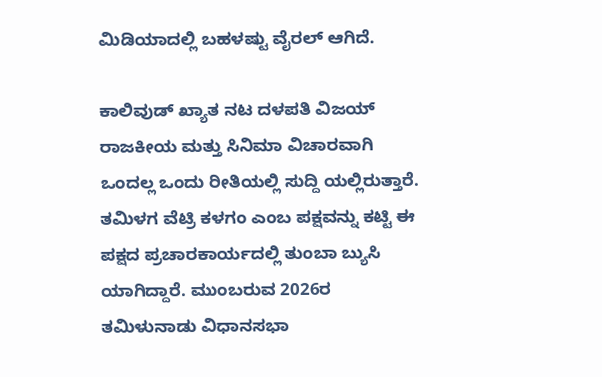ಮಿಡಿಯಾದಲ್ಲಿ ಬಹಳಷ್ಟು ವೈರಲ್ ಆಗಿದೆ.

ಕಾಲಿವುಡ್ ಖ್ಯಾತ ನಟ ದಳಪತಿ ವಿಜಯ್ ರಾಜಕೀಯ ಮತ್ತು ಸಿನಿಮಾ ವಿಚಾರವಾಗಿ ಒಂದಲ್ಲ ಒಂದು ರೀತಿಯಲ್ಲಿ ಸುದ್ದಿ ಯಲ್ಲಿರುತ್ತಾರೆ. ತಮಿಳಗ ವೆಟ್ರಿ ಕಳಗಂ ಎಂಬ ಪಕ್ಷವನ್ನು ಕಟ್ಟಿ ಈ ಪಕ್ಷದ ಪ್ರಚಾರಕಾರ್ಯದಲ್ಲಿ ತುಂಬಾ ಬ್ಯುಸಿ ಯಾಗಿದ್ದಾರೆ. ಮುಂಬರುವ 2026ರ ತಮಿಳುನಾಡು ವಿಧಾನಸಭಾ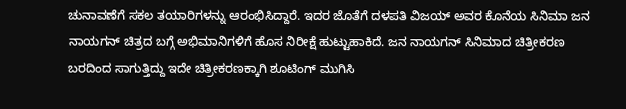ಚುನಾವಣೆಗೆ ಸಕಲ ತಯಾರಿಗಳನ್ನು ಆರಂಭಿಸಿದ್ದಾರೆ. ಇದರ ಜೊತೆಗೆ ದಳಪತಿ ವಿಜಯ್ ಅವರ ಕೊನೆಯ ಸಿನಿಮಾ ಜನ ನಾಯಗನ್ ಚಿತ್ರದ ಬಗ್ಗೆ ಅಭಿಮಾನಿಗಳಿಗೆ ಹೊಸ ನಿರೀಕ್ಷೆ ಹುಟ್ಟುಹಾಕಿದೆ. ಜನ ನಾಯಗನ್ ಸಿನಿಮಾದ ಚಿತ್ರೀಕರಣ ಬರದಿಂದ ಸಾಗುತ್ತಿದ್ದು ಇದೇ ಚಿತ್ರೀಕರಣಕ್ಕಾಗಿ ಶೂಟಿಂಗ್ ಮುಗಿಸಿ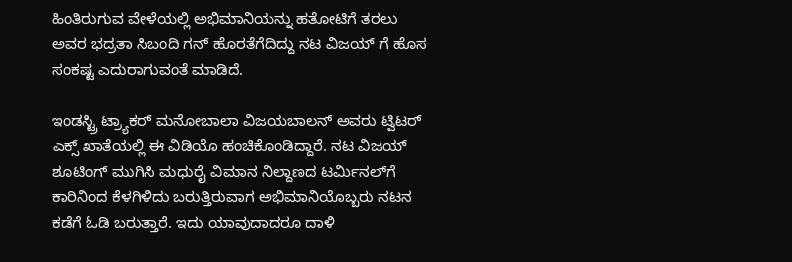ಹಿಂತಿರುಗುವ ವೇಳೆಯಲ್ಲಿ ಅಭಿಮಾನಿಯನ್ನು ಹತೋಟಿಗೆ ತರಲು ಅವರ ಭದ್ರತಾ ಸಿಬಂದಿ ಗನ್ ಹೊರತೆಗೆದಿದ್ದು ನಟ ವಿಜಯ್ ಗೆ ಹೊಸ ಸಂಕಷ್ಟ ಎದುರಾಗುವಂತೆ ಮಾಡಿದೆ.

ಇಂಡಸ್ಟ್ರಿ ಟ್ರ್ಯಾಕರ್ ಮನೋಬಾಲಾ ವಿಜಯಬಾಲನ್ ಅವರು ಟ್ವಿಟರ್‌ ಎಕ್ಸ್ ಖಾತೆಯಲ್ಲಿ ಈ ವಿಡಿಯೊ ಹಂಚಿಕೊಂಡಿದ್ದಾರೆ. ನಟ ವಿಜಯ್ ಶೂಟಿಂಗ್ ಮುಗಿಸಿ ಮಧುರೈ ವಿಮಾನ ನಿಲ್ದಾಣದ ಟರ್ಮಿನಲ್‌ಗೆ ಕಾರಿನಿಂದ ಕೆಳಗಿಳಿದು ಬರುತ್ತಿರುವಾಗ ಅಭಿಮಾನಿಯೊಬ್ಬರು ನಟನ ಕಡೆಗೆ ಓಡಿ ಬರುತ್ತಾರೆ. ಇದು ಯಾವುದಾದರೂ ದಾಳಿ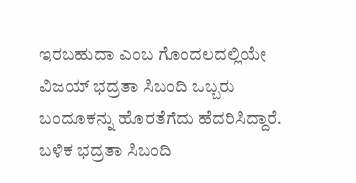ಇರಬಹುದಾ ಎಂಬ ಗೊಂದಲದಲ್ಲಿಯೇ ವಿಜಯ್ ಭದ್ರತಾ ಸಿಬಂದಿ ಒಬ್ಬರು ಬಂದೂಕನ್ನು ಹೊರತೆಗೆದು ಹೆದರಿಸಿದ್ದಾರೆ. ಬಳಿಕ ಭದ್ರತಾ ಸಿಬಂದಿ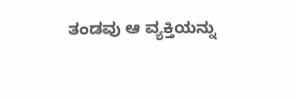ತಂಡವು ಆ ವ್ಯಕ್ತಿಯನ್ನು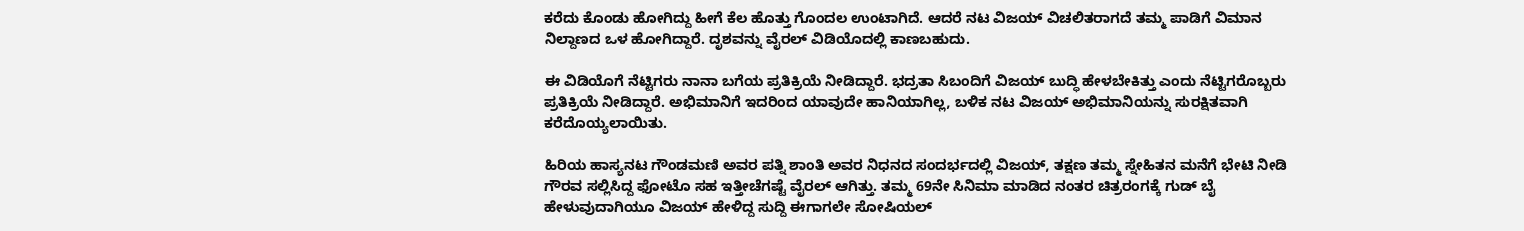ಕರೆದು ಕೊಂಡು ಹೋಗಿದ್ದು ಹೀಗೆ ಕೆಲ ಹೊತ್ತು ಗೊಂದಲ ಉಂಟಾಗಿದೆ. ಆದರೆ ನಟ ವಿಜಯ್ ವಿಚಲಿತರಾಗದೆ ತಮ್ಮ ಪಾಡಿಗೆ ವಿಮಾನ ನಿಲ್ದಾಣದ ಒಳ ಹೋಗಿದ್ದಾರೆ. ದೃಶವನ್ನು ವೈರಲ್ ವಿಡಿಯೊದಲ್ಲಿ ಕಾಣಬಹುದು.

ಈ ವಿಡಿಯೊಗೆ ನೆಟ್ಟಿಗರು ನಾನಾ ಬಗೆಯ ಪ್ರತಿಕ್ರಿಯೆ ನೀಡಿದ್ದಾರೆ. ಭದ್ರತಾ ಸಿಬಂದಿಗೆ ವಿಜಯ್ ಬುದ್ಧಿ ಹೇಳಬೇಕಿತ್ತು ಎಂದು ನೆಟ್ಟಿಗರೊಬ್ಬರು ಪ್ರತಿಕ್ರಿಯೆ ನೀಡಿದ್ದಾರೆ. ಅಭಿಮಾನಿಗೆ ಇದರಿಂದ ಯಾವುದೇ ಹಾನಿಯಾಗಿಲ್ಲ, ಬಳಿಕ ನಟ ವಿಜಯ್ ಅಭಿಮಾನಿಯನ್ನು ಸುರಕ್ಷಿತವಾಗಿ ಕರೆದೊಯ್ಯಲಾಯಿತು.

ಹಿರಿಯ ಹಾಸ್ಯನಟ ಗೌಂಡಮಣಿ ಅವರ ಪತ್ನಿ ಶಾಂತಿ ಅವರ ನಿಧನದ ಸಂದರ್ಭದಲ್ಲಿ ವಿಜಯ್, ತಕ್ಷಣ ತಮ್ಮ ಸ್ನೇಹಿತನ ಮನೆಗೆ ಭೇಟಿ ನೀಡಿ ಗೌರವ ಸಲ್ಲಿಸಿದ್ದ ಫೋಟೊ ಸಹ ಇತ್ತೀಚೆಗಷ್ಟೆ ವೈರಲ್ ಆಗಿತ್ತು. ತಮ್ಮ 69ನೇ ಸಿನಿಮಾ ಮಾಡಿದ ನಂತರ ಚಿತ್ರರಂಗಕ್ಕೆ ಗುಡ್ ಬೈ ಹೇಳುವುದಾಗಿಯೂ ವಿಜಯ್ ಹೇಳಿದ್ದ ಸುದ್ದಿ ಈಗಾಗಲೇ ಸೋಷಿಯಲ್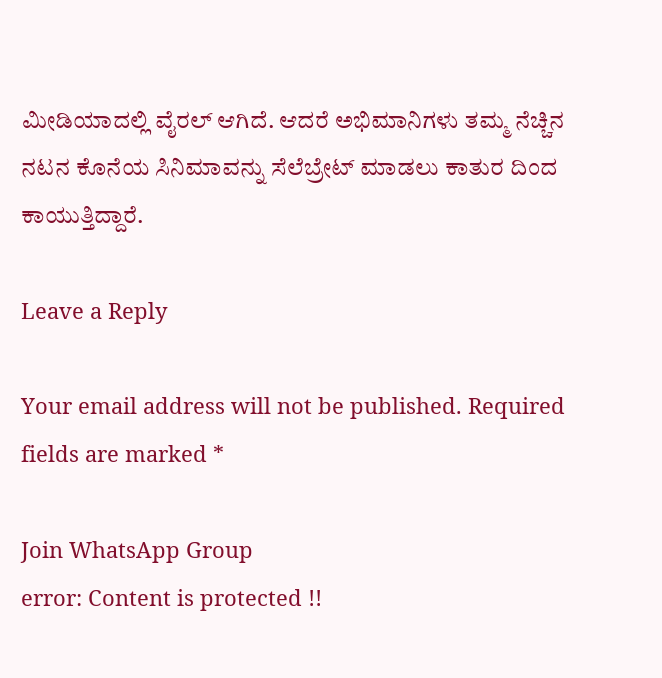ಮೀಡಿಯಾದಲ್ಲಿ ವೈರಲ್ ಆಗಿದೆ. ಆದರೆ ಅಭಿಮಾನಿಗಳು ತಮ್ಮ ನೆಚ್ಚಿನ ನಟನ ಕೊನೆಯ ಸಿನಿಮಾವನ್ನು ಸೆಲೆಬ್ರೇಟ್ ಮಾಡಲು ಕಾತುರ ದಿಂದ ಕಾಯುತ್ತಿದ್ದಾರೆ.

Leave a Reply

Your email address will not be published. Required fields are marked *

Join WhatsApp Group
error: Content is protected !!